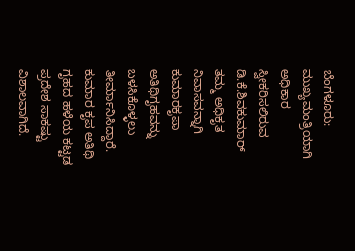ಬೆಂಗಳೂರು: ಮುಖ್ಯಮಂತ್ರಿಯಾಗಿ ಅಧಿಕಾರ ಸ್ವೀಕರಿಸಲಿರುವ ಡಿ.ಕೆ.ಶಿವಕುಮಾರ್ ತಮ್ಮ ಅಧಿಕೃತ ನಿವಾಸವನ್ನಾಗಿ ಕುಮಾರಕೃಪಾ ಅತಿಥಿಗೃಹವನ್ನು ಬಳಸಿಕೊಳ್ಳಲು ತೀರ್ಮಾನಿಸಿದ್ದಾರೆ.
ಕುಮಾರ ಕೃಪ ಅತಿಥಿ ಗೃಹದ ಹಳೆಯ ಕಟ್ಟಡ ಪ್ರದೇಶ ಸಾಕಷ್ಟು ವಿಶಾಲವಾಗಿದೆ.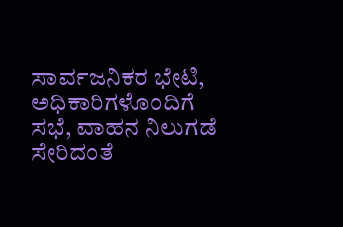ಸಾರ್ವಜನಿಕರ ಭೇಟಿ, ಅಧಿಕಾರಿಗಳೊಂದಿಗೆ ಸಭೆ, ವಾಹನ ನಿಲುಗಡೆ ಸೇರಿದಂತೆ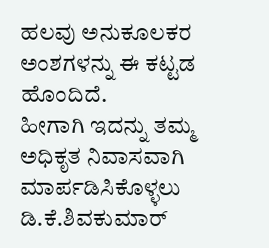ಹಲವು ಅನುಕೂಲಕರ ಅಂಶಗಳನ್ನು ಈ ಕಟ್ಟಡ ಹೊಂದಿದೆ.
ಹೀಗಾಗಿ ಇದನ್ನು ತಮ್ಮ ಅಧಿಕೃತ ನಿವಾಸವಾಗಿ ಮಾರ್ಪಡಿಸಿಕೊಳ್ಳಲು ಡಿ.ಕೆ.ಶಿವಕುಮಾರ್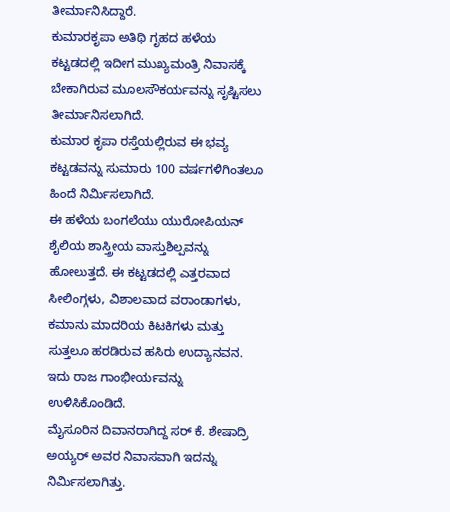ತೀರ್ಮಾನಿಸಿದ್ದಾರೆ.
ಕುಮಾರಕೃಪಾ ಅತಿಥಿ ಗೃಹದ ಹಳೆಯ ಕಟ್ಟಡದಲ್ಲಿ ಇದೀಗ ಮುಖ್ಯಮಂತ್ರಿ ನಿವಾಸಕ್ಕೆ ಬೇಕಾಗಿರುವ ಮೂಲಸೌಕರ್ಯವನ್ನು ಸೃಷ್ಟಿಸಲು ತೀರ್ಮಾನಿಸಲಾಗಿದೆ.
ಕುಮಾರ ಕೃಪಾ ರಸ್ತೆಯಲ್ಲಿರುವ ಈ ಭವ್ಯ ಕಟ್ಟಡವನ್ನು ಸುಮಾರು 100 ವರ್ಷಗಳಿಗಿಂತಲೂ ಹಿಂದೆ ನಿರ್ಮಿಸಲಾಗಿದೆ.
ಈ ಹಳೆಯ ಬಂಗಲೆಯು ಯುರೋಪಿಯನ್ ಶೈಲಿಯ ಶಾಸ್ತ್ರೀಯ ವಾಸ್ತುಶಿಲ್ಪವನ್ನು ಹೋಲುತ್ತದೆ. ಈ ಕಟ್ಟಡದಲ್ಲಿ ಎತ್ತರವಾದ ಸೀಲಿಂಗ್ಗಳು, ವಿಶಾಲವಾದ ವರಾಂಡಾಗಳು, ಕಮಾನು ಮಾದರಿಯ ಕಿಟಕಿಗಳು ಮತ್ತು ಸುತ್ತಲೂ ಹರಡಿರುವ ಹಸಿರು ಉದ್ಯಾನವನ. ಇದು ರಾಜ ಗಾಂಭೀರ್ಯವನ್ನು ಉಳಿಸಿಕೊಂಡಿದೆ.
ಮೈಸೂರಿನ ದಿವಾನರಾಗಿದ್ದ ಸರ್ ಕೆ. ಶೇಷಾದ್ರಿ ಅಯ್ಯರ್ ಅವರ ನಿವಾಸವಾಗಿ ಇದನ್ನು ನಿರ್ಮಿಸಲಾಗಿತ್ತು.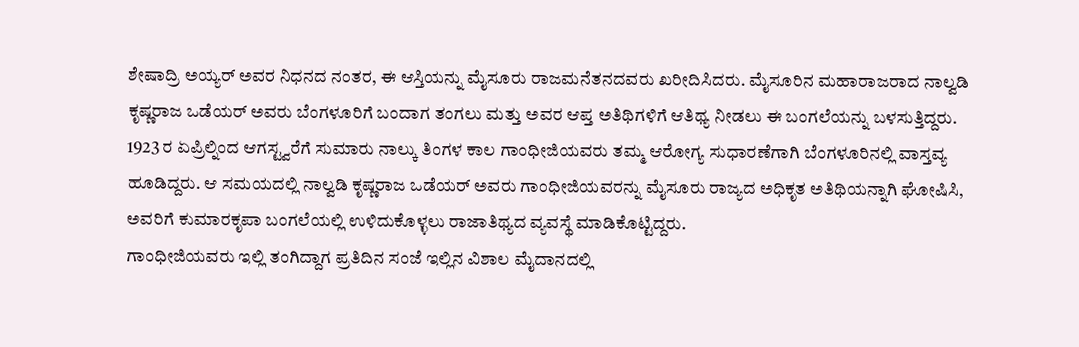ಶೇಷಾದ್ರಿ ಅಯ್ಯರ್ ಅವರ ನಿಧನದ ನಂತರ, ಈ ಆಸ್ತಿಯನ್ನು ಮೈಸೂರು ರಾಜಮನೆತನದವರು ಖರೀದಿಸಿದರು. ಮೈಸೂರಿನ ಮಹಾರಾಜರಾದ ನಾಲ್ವಡಿ ಕೃಷ್ಣರಾಜ ಒಡೆಯರ್ ಅವರು ಬೆಂಗಳೂರಿಗೆ ಬಂದಾಗ ತಂಗಲು ಮತ್ತು ಅವರ ಆಪ್ತ ಅತಿಥಿಗಳಿಗೆ ಆತಿಥ್ಯ ನೀಡಲು ಈ ಬಂಗಲೆಯನ್ನು ಬಳಸುತ್ತಿದ್ದರು.
1923 ರ ಏಪ್ರಿಲ್ನಿಂದ ಆಗಸ್ಟ್ವರೆಗೆ ಸುಮಾರು ನಾಲ್ಕು ತಿಂಗಳ ಕಾಲ ಗಾಂಧೀಜಿಯವರು ತಮ್ಮ ಆರೋಗ್ಯ ಸುಧಾರಣೆಗಾಗಿ ಬೆಂಗಳೂರಿನಲ್ಲಿ ವಾಸ್ತವ್ಯ ಹೂಡಿದ್ದರು. ಆ ಸಮಯದಲ್ಲಿ ನಾಲ್ವಡಿ ಕೃಷ್ಣರಾಜ ಒಡೆಯರ್ ಅವರು ಗಾಂಧೀಜಿಯವರನ್ನು ಮೈಸೂರು ರಾಜ್ಯದ ಅಧಿಕೃತ ಅತಿಥಿಯನ್ನಾಗಿ ಘೋಷಿಸಿ, ಅವರಿಗೆ ಕುಮಾರಕೃಪಾ ಬಂಗಲೆಯಲ್ಲಿ ಉಳಿದುಕೊಳ್ಳಲು ರಾಜಾತಿಥ್ಯದ ವ್ಯವಸ್ಥೆ ಮಾಡಿಕೊಟ್ಟಿದ್ದರು.
ಗಾಂಧೀಜಿಯವರು ಇಲ್ಲಿ ತಂಗಿದ್ದಾಗ ಪ್ರತಿದಿನ ಸಂಜೆ ಇಲ್ಲಿನ ವಿಶಾಲ ಮೈದಾನದಲ್ಲಿ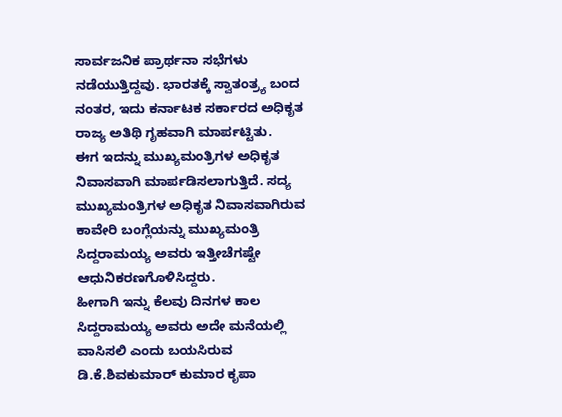ಸಾರ್ವಜನಿಕ ಪ್ರಾರ್ಥನಾ ಸಭೆಗಳು ನಡೆಯುತ್ತಿದ್ದವು. ಭಾರತಕ್ಕೆ ಸ್ವಾತಂತ್ರ್ಯ ಬಂದ ನಂತರ, ಇದು ಕರ್ನಾಟಕ ಸರ್ಕಾರದ ಅಧಿಕೃತ ರಾಜ್ಯ ಅತಿಥಿ ಗೃಹವಾಗಿ ಮಾರ್ಪಟ್ಟಿತು.
ಈಗ ಇದನ್ನು ಮುಖ್ಯಮಂತ್ರಿಗಳ ಅಧಿಕೃತ ನಿವಾಸವಾಗಿ ಮಾರ್ಪಡಿಸಲಾಗುತ್ತಿದೆ. ಸದ್ಯ ಮುಖ್ಯಮಂತ್ರಿಗಳ ಅಧಿಕೃತ ನಿವಾಸವಾಗಿರುವ ಕಾವೇರಿ ಬಂಗ್ಲೆಯನ್ನು ಮುಖ್ಯಮಂತ್ರಿ ಸಿದ್ದರಾಮಯ್ಯ ಅವರು ಇತ್ತೀಚೆಗಷ್ಟೇ ಆಧುನಿಕರಣಗೊಳಿಸಿದ್ದರು.
ಹೀಗಾಗಿ ಇನ್ನು ಕೆಲವು ದಿನಗಳ ಕಾಲ ಸಿದ್ದರಾಮಯ್ಯ ಅವರು ಅದೇ ಮನೆಯಲ್ಲಿ ವಾಸಿಸಲಿ ಎಂದು ಬಯಸಿರುವ ಡಿ.ಕೆ.ಶಿವಕುಮಾರ್ ಕುಮಾರ ಕೃಪಾ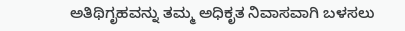ಅತಿಥಿಗೃಹವನ್ನು ತಮ್ಮ ಅಧಿಕೃತ ನಿವಾಸವಾಗಿ ಬಳಸಲು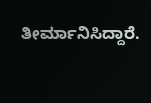ತೀರ್ಮಾನಿಸಿದ್ದಾರೆ.